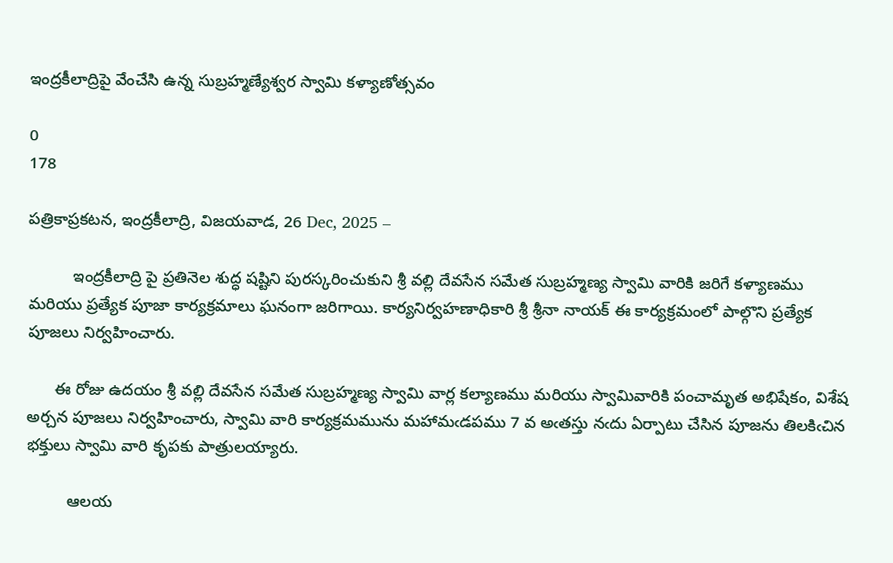ఇంద్రకీలాద్రిపై వేంచేసి ఉన్న సుబ్రహ్మణ్యేశ్వర స్వామి కళ్యాణోత్సవం

0
178

పత్రికాప్రకటన, ఇంద్రకీలాద్రి, విజయవాడ, 26 Dec, 2025 –

          ఇంద్రకీలాద్రి పై ప్రతినెల శుద్ధ షష్టిని పురస్కరించుకుని శ్రీ వల్లి దేవసేన సమేత సుబ్రహ్మణ్య స్వామి వారికి జరిగే కళ్యాణము మరియు ప్రత్యేక పూజా కార్యక్రమాలు ఘనంగా జరిగాయి. కార్యనిర్వహణాధికారి శ్రీ శ్రీనా నాయక్ ఈ కార్యక్రమంలో పాల్గొని ప్రత్యేక పూజలు నిర్వహించారు.

      ఈ రోజు ఉదయం శ్రీ వల్లి దేవసేన సమేత సుబ్రహ్మణ్య స్వామి వార్ల కల్యాణము మరియు స్వామివారికి పంచామృత అభిషేకం, విశేష అర్చన పూజలు నిర్వహించారు, స్వామి వారి కార్యక్రమమును మహామఁడపము 7 వ అఁతస్తు నఁదు ఏర్పాటు చేసిన పూజను తిలకిఁచిన భక్తులు స్వామి వారి కృపకు పాత్రులయ్యారు.

         ఆలయ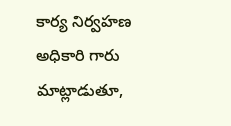కార్య నిర్వహణ అధికారి గారు మాట్లాడుతూ,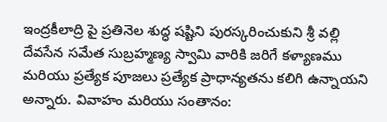ఇంద్రకీలాద్రి పై ప్రతినెల శుద్ధ షష్టిని పురస్కరించుకుని శ్రీ వల్లి దేవసేన సమేత సుబ్రహ్మణ్య స్వామి వారికి జరిగే కళ్యాణము మరియు ప్రత్యేక పూజలు ప్రత్యేక ప్రాధాన్యతను కలిగి ఉన్నాయని అన్నారు. వివాహం మరియు సంతానం: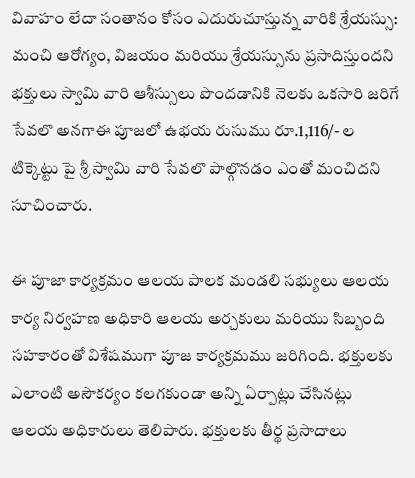వివాహం లేదా సంతానం కోసం ఎదురుచూస్తున్న వారికి శ్రేయస్సు: మంచి ఆరోగ్యం, విజయం మరియు శ్రేయస్సును ప్రసాదిస్తుందని భక్తులు స్వామి వారి ఆశీస్సులు పొందడానికి నెలకు ఒకసారి జరిగే సేవలొ అనగాఈ పూజలో ఉభయ రుసుము రూ.1,116/- ల టిక్కెట్టు పై శ్రీ స్వామి వారి సేవలొ పాల్గొనడం ఎంతో మంచిదని సూచించారు.

ఈ పూజా కార్యక్రమం ఆలయ పాలక మండలి సభ్యులు ఆలయ కార్య నిర్వహణ అధికారి ఆలయ అర్చకులు మరియు సిబ్బంది సహకారంతో విశేషముగా పూజ కార్యక్రమము జరిగింది. భక్తులకు ఎలాంటి అసౌకర్యం కలగకుండా అన్ని ఏర్పాట్లు చేసినట్లు ఆలయ అధికారులు తెలిపారు. భక్తులకు తీర్థ ప్రసాదాలు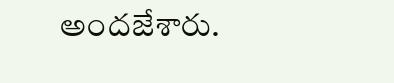అందజేశారు.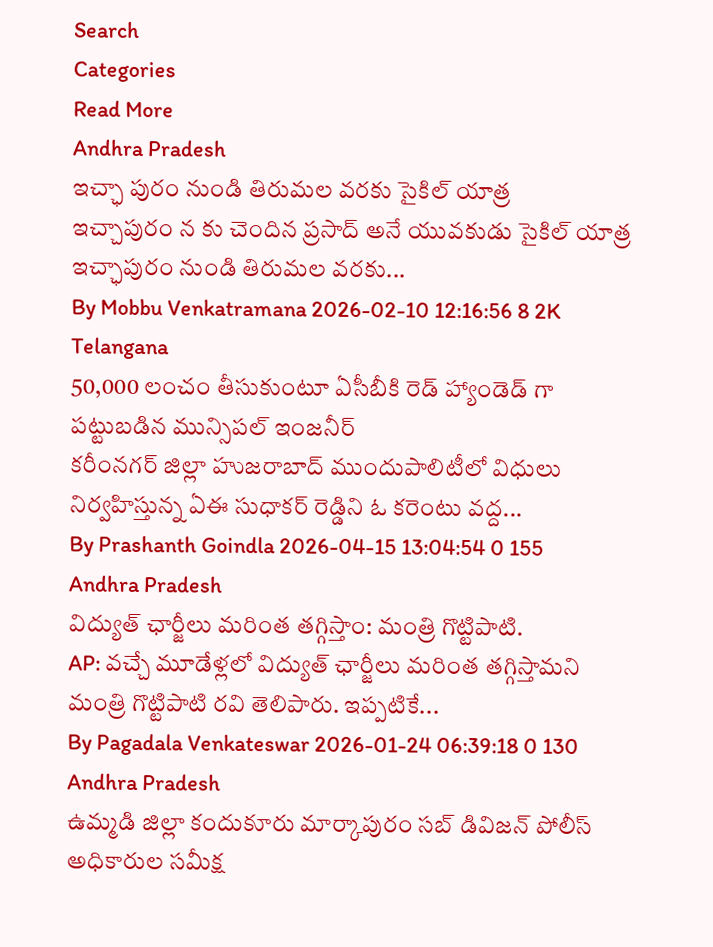Search
Categories
Read More
Andhra Pradesh
ఇచ్ఛా పురం నుండి తిరుమల వరకు సైకిల్ యాత్ర
ఇచ్చాపురం న కు చెందిన ప్రసాద్ అనే యువకుడు సైకిల్ యాత్ర ఇచ్ఛాపురం నుండి తిరుమల వరకు...
By Mobbu Venkatramana 2026-02-10 12:16:56 8 2K
Telangana
50,000 లంచం తీసుకుంటూ ఏసీబీకి రెడ్ హ్యాండెడ్ గా పట్టుబడిన మున్సిపల్ ఇంజనీర్
కరీంనగర్ జిల్లా హుజరాబాద్ ముందుపాలిటీలో విధులు నిర్వహిస్తున్న ఏఈ సుధాకర్ రెడ్డిని ఓ కరెంటు వద్ద...
By Prashanth Goindla 2026-04-15 13:04:54 0 155
Andhra Pradesh
విద్యుత్ ఛార్జీలు మరింత తగ్గిస్తాం: మంత్రి గొట్టిపాటి.
AP: వచ్చే మూడేళ్లలో విద్యుత్ ఛార్జీలు మరింత తగ్గిస్తామని మంత్రి గొట్టిపాటి రవి తెలిపారు. ఇప్పటికే...
By Pagadala Venkateswar 2026-01-24 06:39:18 0 130
Andhra Pradesh
ఉమ్మడి జిల్లా కందుకూరు మార్కాపురం సబ్ డివిజన్ పోలీస్ అధికారుల సమీక్ష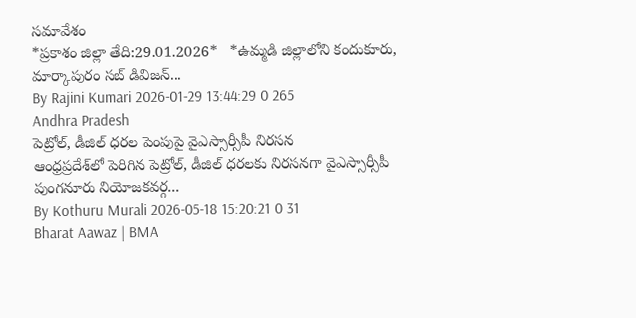సమావేశం
*ప్రకాశం జిల్లా తేది:29.01.2026*   *ఉమ్మడి జిల్లాలోని కందుకూరు, మార్కాపురం సబ్ డివిజన్...
By Rajini Kumari 2026-01-29 13:44:29 0 265
Andhra Pradesh
పెట్రోల్, డీజిల్ ధరల పెంపుపై వైఎస్సార్సీపీ నిరసన
ఆంధ్రప్రదేశ్‌లో పెరిగిన పెట్రోల్, డీజిల్ ధరలకు నిరసనగా వైఎస్సార్సీపీ పుంగనూరు నియోజకవర్గ...
By Kothuru Murali 2026-05-18 15:20:21 0 31
Bharat Aawaz | BMA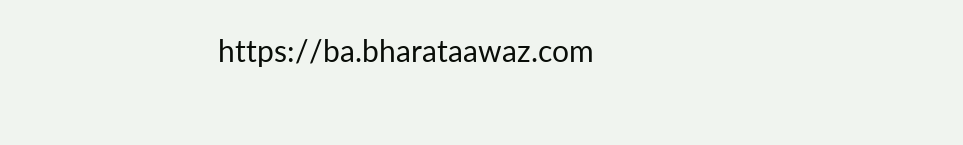https://ba.bharataawaz.com